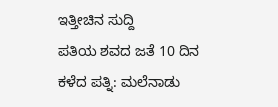ಇತ್ತೀಚಿನ ಸುದ್ದಿ
ಪತಿಯ ಶವದ ಜತೆ 10 ದಿನ ಕಳೆದ ಪತ್ನಿ: ಮಲೆನಾಡು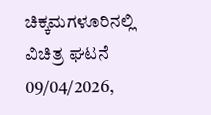ಚಿಕ್ಕಮಗಳೂರಿನಲ್ಲಿ ವಿಚಿತ್ರ ಘಟನೆ
09/04/2026,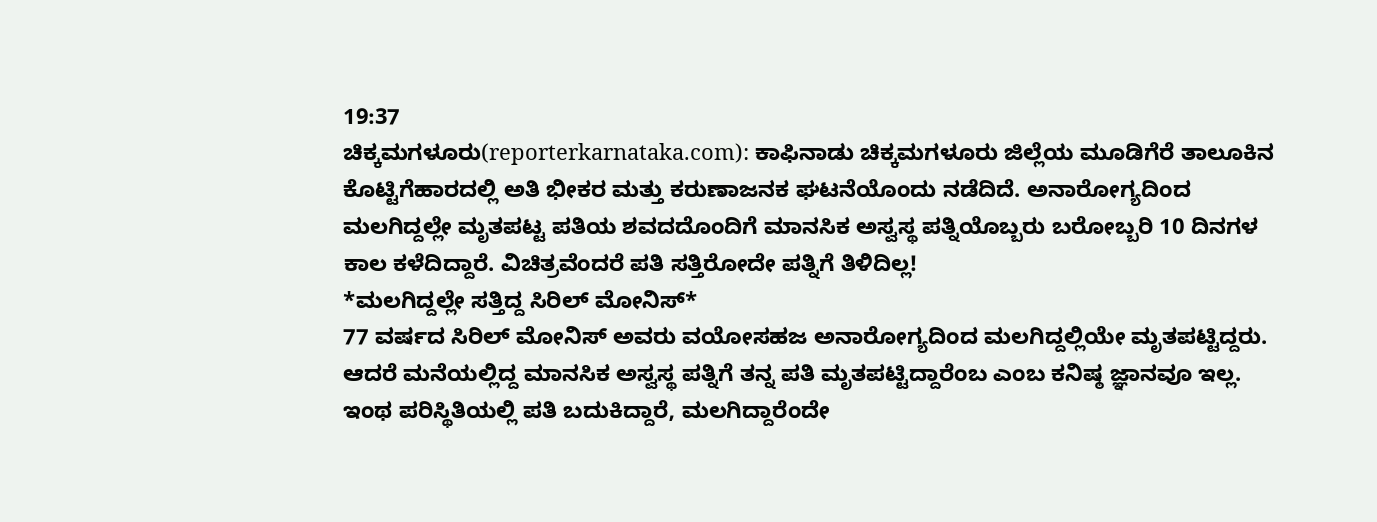19:37
ಚಿಕ್ಕಮಗಳೂರು(reporterkarnataka.com): ಕಾಫಿನಾಡು ಚಿಕ್ಕಮಗಳೂರು ಜಿಲ್ಲೆಯ ಮೂಡಿಗೆರೆ ತಾಲೂಕಿನ ಕೊಟ್ಟಿಗೆಹಾರದಲ್ಲಿ ಅತಿ ಭೀಕರ ಮತ್ತು ಕರುಣಾಜನಕ ಘಟನೆಯೊಂದು ನಡೆದಿದೆ. ಅನಾರೋಗ್ಯದಿಂದ ಮಲಗಿದ್ದಲ್ಲೇ ಮೃತಪಟ್ಟ ಪತಿಯ ಶವದದೊಂದಿಗೆ ಮಾನಸಿಕ ಅಸ್ವಸ್ಥ ಪತ್ನಿಯೊಬ್ಬರು ಬರೋಬ್ಬರಿ 10 ದಿನಗಳ ಕಾಲ ಕಳೆದಿದ್ದಾರೆ. ವಿಚಿತ್ರವೆಂದರೆ ಪತಿ ಸತ್ತಿರೋದೇ ಪತ್ನಿಗೆ ತಿಳಿದಿಲ್ಲ!
*ಮಲಗಿದ್ದಲ್ಲೇ ಸತ್ತಿದ್ದ ಸಿರಿಲ್ ಮೋನಿಸ್*
77 ವರ್ಷದ ಸಿರಿಲ್ ಮೋನಿಸ್ ಅವರು ವಯೋಸಹಜ ಅನಾರೋಗ್ಯದಿಂದ ಮಲಗಿದ್ದಲ್ಲಿಯೇ ಮೃತಪಟ್ಟಿದ್ದರು. ಆದರೆ ಮನೆಯಲ್ಲಿದ್ದ ಮಾನಸಿಕ ಅಸ್ವಸ್ಥ ಪತ್ನಿಗೆ ತನ್ನ ಪತಿ ಮೃತಪಟ್ಟಿದ್ದಾರೆಂಬ ಎಂಬ ಕನಿಷ್ಠ ಜ್ಞಾನವೂ ಇಲ್ಲ. ಇಂಥ ಪರಿಸ್ಥಿತಿಯಲ್ಲಿ ಪತಿ ಬದುಕಿದ್ದಾರೆ, ಮಲಗಿದ್ದಾರೆಂದೇ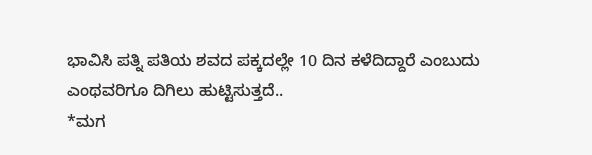ಭಾವಿಸಿ ಪತ್ನಿ ಪತಿಯ ಶವದ ಪಕ್ಕದಲ್ಲೇ 10 ದಿನ ಕಳೆದಿದ್ದಾರೆ ಎಂಬುದು ಎಂಥವರಿಗೂ ದಿಗಿಲು ಹುಟ್ಟಿಸುತ್ತದೆ..
*ಮಗ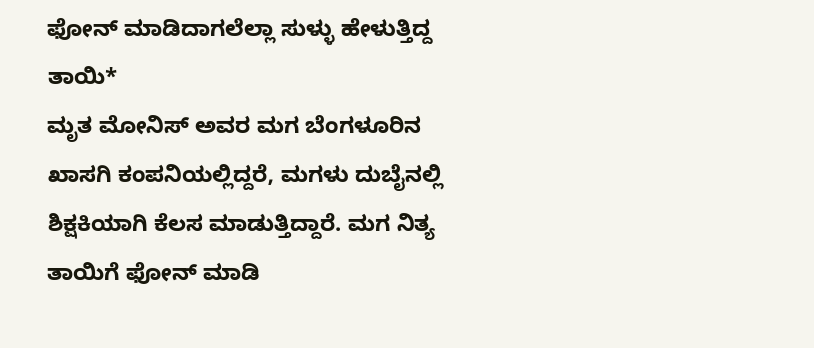ಫೋನ್ ಮಾಡಿದಾಗಲೆಲ್ಲಾ ಸುಳ್ಳು ಹೇಳುತ್ತಿದ್ದ ತಾಯಿ*
ಮೃತ ಮೋನಿಸ್ ಅವರ ಮಗ ಬೆಂಗಳೂರಿನ ಖಾಸಗಿ ಕಂಪನಿಯಲ್ಲಿದ್ದರೆ, ಮಗಳು ದುಬೈನಲ್ಲಿ ಶಿಕ್ಷಕಿಯಾಗಿ ಕೆಲಸ ಮಾಡುತ್ತಿದ್ದಾರೆ. ಮಗ ನಿತ್ಯ ತಾಯಿಗೆ ಫೋನ್ ಮಾಡಿ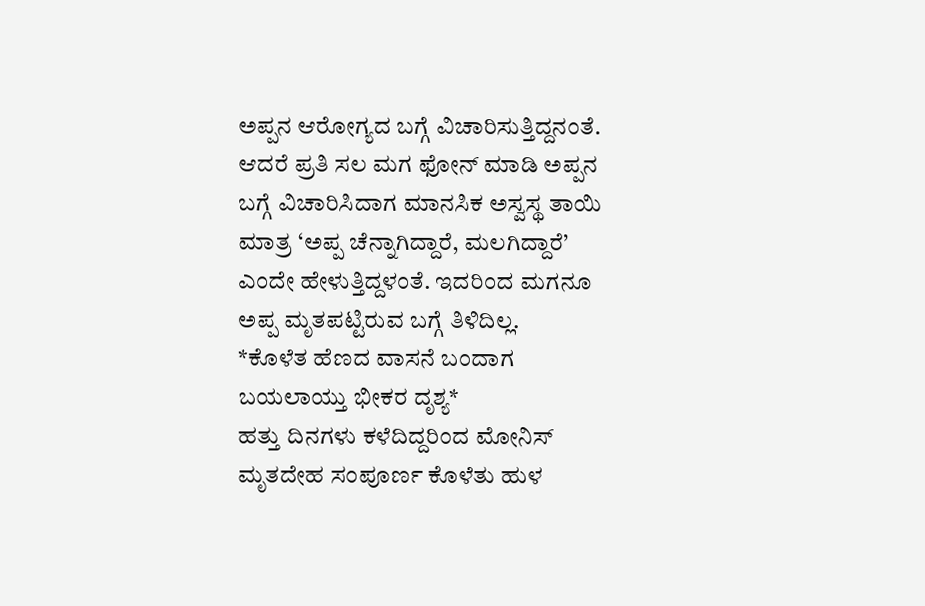ಅಪ್ಪನ ಆರೋಗ್ಯದ ಬಗ್ಗೆ ವಿಚಾರಿಸುತ್ತಿದ್ದನಂತೆ. ಆದರೆ ಪ್ರತಿ ಸಲ ಮಗ ಫೋನ್ ಮಾಡಿ ಅಪ್ಪನ ಬಗ್ಗೆ ವಿಚಾರಿಸಿದಾಗ ಮಾನಸಿಕ ಅಸ್ವಸ್ಥ ತಾಯಿ ಮಾತ್ರ ‘ಅಪ್ಪ ಚೆನ್ನಾಗಿದ್ದಾರೆ, ಮಲಗಿದ್ದಾರೆ’ ಎಂದೇ ಹೇಳುತ್ತಿದ್ದಳಂತೆ. ಇದರಿಂದ ಮಗನೂ ಅಪ್ಪ ಮೃತಪಟ್ಟಿರುವ ಬಗ್ಗೆ ತಿಳಿದಿಲ್ಲ.
*ಕೊಳೆತ ಹೆಣದ ವಾಸನೆ ಬಂದಾಗ ಬಯಲಾಯ್ತು ಭೀಕರ ದೃಶ್ಯ*
ಹತ್ತು ದಿನಗಳು ಕಳೆದಿದ್ದರಿಂದ ಮೋನಿಸ್ ಮೃತದೇಹ ಸಂಪೂರ್ಣ ಕೊಳೆತು ಹುಳ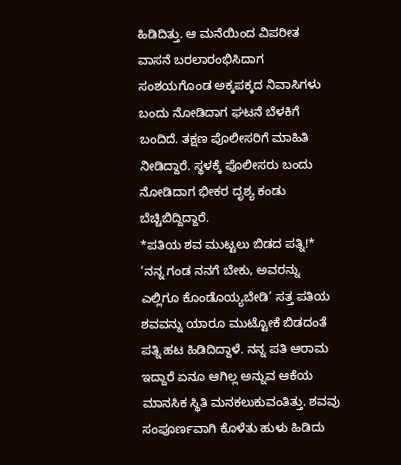ಹಿಡಿದಿತ್ತು. ಆ ಮನೆಯಿಂದ ವಿಪರೀತ ವಾಸನೆ ಬರಲಾರಂಭಿಸಿದಾಗ ಸಂಶಯಗೊಂಡ ಅಕ್ಕಪಕ್ಕದ ನಿವಾಸಿಗಳು ಬಂದು ನೋಡಿದಾಗ ಘಟನೆ ಬೆಳಕಿಗೆ ಬಂದಿದೆ. ತಕ್ಷಣ ಪೊಲೀಸರಿಗೆ ಮಾಹಿತಿ ನೀಡಿದ್ದಾರೆ. ಸ್ಥಳಕ್ಕೆ ಪೊಲೀಸರು ಬಂದು ನೋಡಿದಾಗ ಭೀಕರ ದೃಶ್ಯ ಕಂಡು ಬೆಚ್ಚಿಬಿದ್ದಿದ್ದಾರೆ.
*ಪತಿಯ ಶವ ಮುಟ್ಟಲು ಬಿಡದ ಪತ್ನಿ!*
‘ನನ್ನ ಗಂಡ ನನಗೆ ಬೇಕು, ಅವರನ್ನು ಎಲ್ಲಿಗೂ ಕೊಂಡೊಯ್ಯಬೇಡಿ’ ಸತ್ತ ಪತಿಯ ಶವವನ್ನು ಯಾರೂ ಮುಟ್ಟೋಕೆ ಬಿಡದಂತೆ ಪತ್ನಿ ಹಟ ಹಿಡಿದಿದ್ದಾಳೆ. ನನ್ನ ಪತಿ ಆರಾಮ ಇದ್ದಾರೆ ಏನೂ ಆಗಿಲ್ಲ ಅನ್ನುವ ಆಕೆಯ ಮಾನಸಿಕ ಸ್ಥಿತಿ ಮನಕಲುಕುವಂತಿತ್ತು. ಶವವು ಸಂಪೂರ್ಣವಾಗಿ ಕೊಳೆತು ಹುಳು ಹಿಡಿದು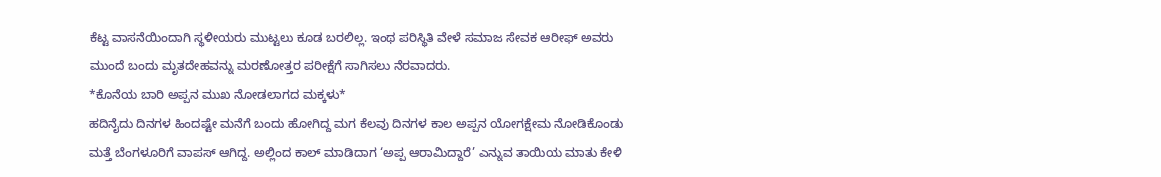ಕೆಟ್ಟ ವಾಸನೆಯಿಂದಾಗಿ ಸ್ಥಳೀಯರು ಮುಟ್ಟಲು ಕೂಡ ಬರಲಿಲ್ಲ. ಇಂಥ ಪರಿಸ್ಥಿತಿ ವೇಳೆ ಸಮಾಜ ಸೇವಕ ಆರೀಫ್ ಅವರು ಮುಂದೆ ಬಂದು ಮೃತದೇಹವನ್ನು ಮರಣೋತ್ತರ ಪರೀಕ್ಷೆಗೆ ಸಾಗಿಸಲು ನೆರವಾದರು.
*ಕೊನೆಯ ಬಾರಿ ಅಪ್ಪನ ಮುಖ ನೋಡಲಾಗದ ಮಕ್ಕಳು*
ಹದಿನೈದು ದಿನಗಳ ಹಿಂದಷ್ಟೇ ಮನೆಗೆ ಬಂದು ಹೋಗಿದ್ದ ಮಗ ಕೆಲವು ದಿನಗಳ ಕಾಲ ಅಪ್ಪನ ಯೋಗಕ್ಷೇಮ ನೋಡಿಕೊಂಡು ಮತ್ತೆ ಬೆಂಗಳೂರಿಗೆ ವಾಪಸ್ ಆಗಿದ್ದ. ಅಲ್ಲಿಂದ ಕಾಲ್ ಮಾಡಿದಾಗ ‘ಅಪ್ಪ ಆರಾಮಿದ್ದಾರೆ’ ಎನ್ನುವ ತಾಯಿಯ ಮಾತು ಕೇಳಿ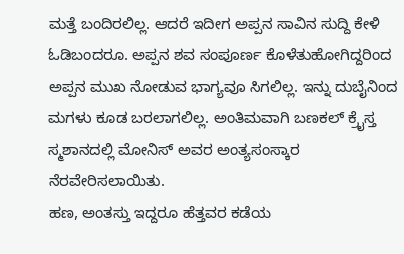ಮತ್ತೆ ಬಂದಿರಲಿಲ್ಲ. ಆದರೆ ಇದೀಗ ಅಪ್ಪನ ಸಾವಿನ ಸುದ್ದಿ ಕೇಳಿ ಓಡಿಬಂದರೂ. ಅಪ್ಪನ ಶವ ಸಂಪೂರ್ಣ ಕೊಳೆತುಹೋಗಿದ್ದರಿಂದ ಅಪ್ಪನ ಮುಖ ನೋಡುವ ಭಾಗ್ಯವೂ ಸಿಗಲಿಲ್ಲ. ಇನ್ನು ದುಬೈನಿಂದ ಮಗಳು ಕೂಡ ಬರಲಾಗಲಿಲ್ಲ. ಅಂತಿಮವಾಗಿ ಬಣಕಲ್ ಕ್ರೈಸ್ತ ಸ್ಮಶಾನದಲ್ಲಿ ಮೋನಿಸ್ ಅವರ ಅಂತ್ಯಸಂಸ್ಕಾರ ನೆರವೇರಿಸಲಾಯಿತು.
ಹಣ, ಅಂತಸ್ತು ಇದ್ದರೂ ಹೆತ್ತವರ ಕಡೆಯ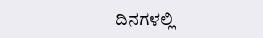ದಿನಗಳಲ್ಲಿ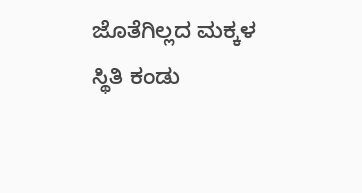ಜೊತೆಗಿಲ್ಲದ ಮಕ್ಕಳ ಸ್ಥಿತಿ ಕಂಡು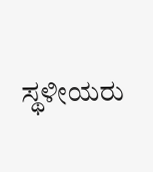ಸ್ಥಳೀಯರು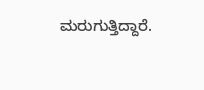ಮರುಗುತ್ತಿದ್ದಾರೆ.